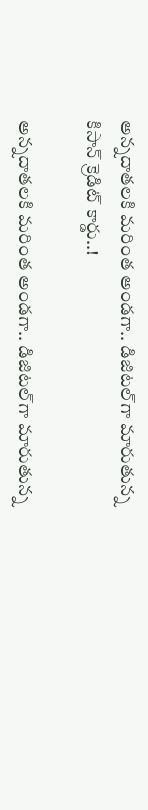అన్నదాతలకి మరింత అండగా.. డిజిటల్‌గా మారుతున్న కిసాన్ క్రెడిట్ కార్డు..!

అన్నదాతలకి మరింత అండగా.. డిజిటల్‌గా మారుతున్న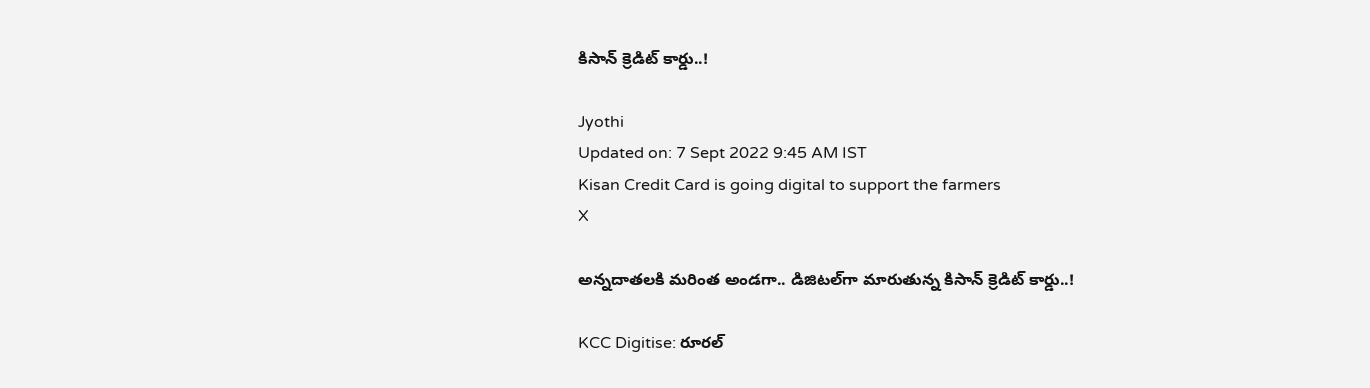కిసాన్ క్రెడిట్ కార్డు..!

Jyothi
Updated on: 7 Sept 2022 9:45 AM IST
Kisan Credit Card is going digital to support the farmers
X

అన్నదాతలకి మరింత అండగా.. డిజిటల్‌గా మారుతున్న కిసాన్ క్రెడిట్ కార్డు..!

KCC Digitise: రూరల్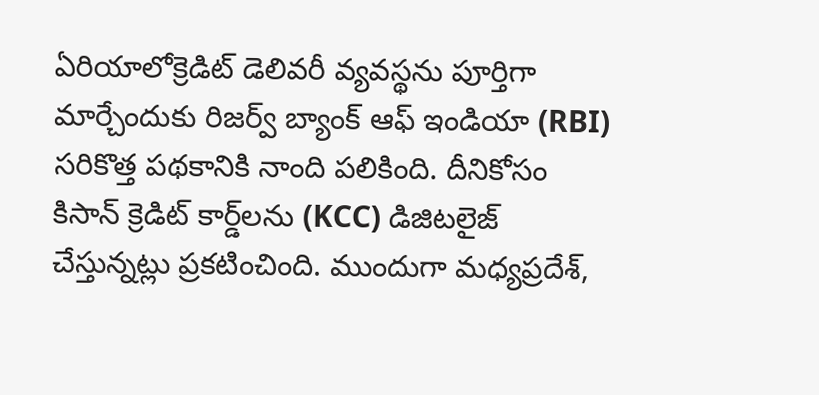ఏరియాలోక్రెడిట్ డెలివరీ వ్యవస్థను పూర్తిగా మార్చేందుకు రిజర్వ్ బ్యాంక్ ఆఫ్ ఇండియా (RBI) సరికొత్త పథకానికి నాంది పలికింది. దీనికోసం కిసాన్ క్రెడిట్ కార్డ్‌లను (KCC) డిజిటలైజ్ చేస్తున్నట్లు ప్రకటించింది. ముందుగా మధ్యప్రదేశ్,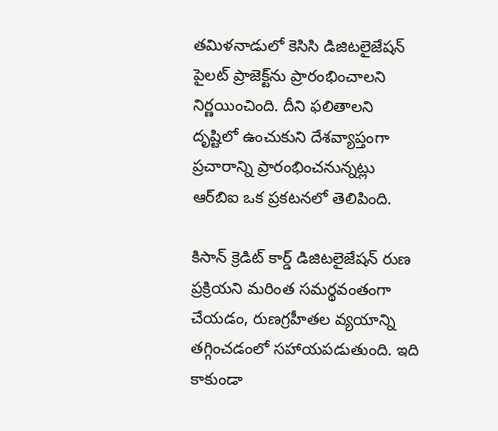తమిళనాడులో కెసిసి డిజిటలైజేషన్ పైలట్ ప్రాజెక్ట్‌ను ప్రారంభించాలని నిర్ణయించింది. దీని ఫలితాలని దృష్టిలో ఉంచుకుని దేశవ్యాప్తంగా ప్రచారాన్ని ప్రారంభించనున్నట్లు ఆర్‌బిఐ ఒక ప్రకటనలో తెలిపింది.

కిసాన్ క్రెడిట్ కార్డ్ డిజిటలైజేషన్ రుణ ప్రక్రియని మరింత సమర్థవంతంగా చేయడం, రుణగ్రహీతల వ్యయాన్ని తగ్గించడంలో సహాయపడుతుంది. ఇది కాకుండా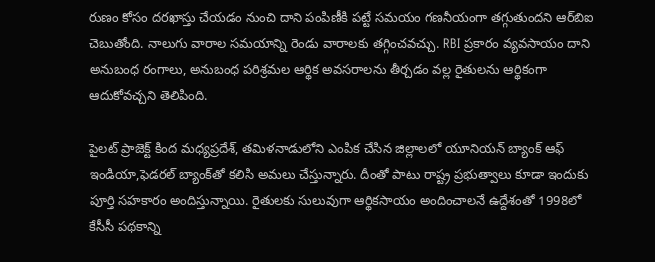రుణం కోసం దరఖాస్తు చేయడం నుంచి దాని పంపిణీకి పట్టే సమయం గణనీయంగా తగ్గుతుందని ఆర్‌బిఐ చెబుతోంది. నాలుగు వారాల సమయాన్ని రెండు వారాలకు తగ్గించవచ్చు. RBI ప్రకారం వ్యవసాయం దాని అనుబంధ రంగాలు, అనుబంధ పరిశ్రమల ఆర్థిక అవసరాలను తీర్చడం వల్ల రైతులను ఆర్థికంగా ఆదుకోవచ్చని తెలిపింది.

పైలట్ ప్రాజెక్ట్ కింద మధ్యప్రదేశ్, తమిళనాడులోని ఎంపిక చేసిన జిల్లాలలో యూనియన్ బ్యాంక్ ఆఫ్ ఇండియా,ఫెడరల్ బ్యాంక్‌తో కలిసి అమలు చేస్తున్నారు. దీంతో పాటు రాష్ట్ర ప్రభుత్వాలు కూడా ఇందుకు పూర్తి సహకారం అందిస్తున్నాయి. రైతులకు సులువుగా ఆర్థికసాయం అందించాలనే ఉద్దేశంతో 1998లో కేసీసీ పథకాన్ని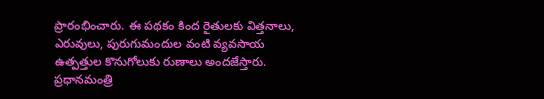ప్రారంభించారు. ఈ పథకం కింద రైతులకు విత్తనాలు, ఎరువులు, పురుగుమందుల వంటి వ్యవసాయ ఉత్పత్తుల కొనుగోలుకు రుణాలు అందజేస్తారు. ప్రధానమంత్రి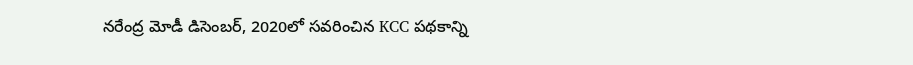నరేంద్ర మోడీ డిసెంబర్, 2020లో సవరించిన KCC పథకాన్ని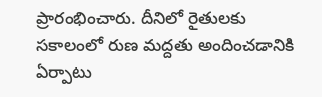ప్రారంభించారు. దీనిలో రైతులకు సకాలంలో రుణ మద్దతు అందించడానికి ఏర్పాటు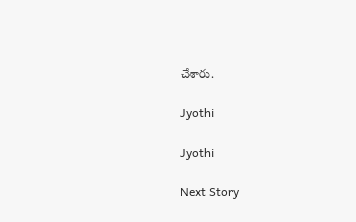చేశారు.

Jyothi

Jyothi

Next Story